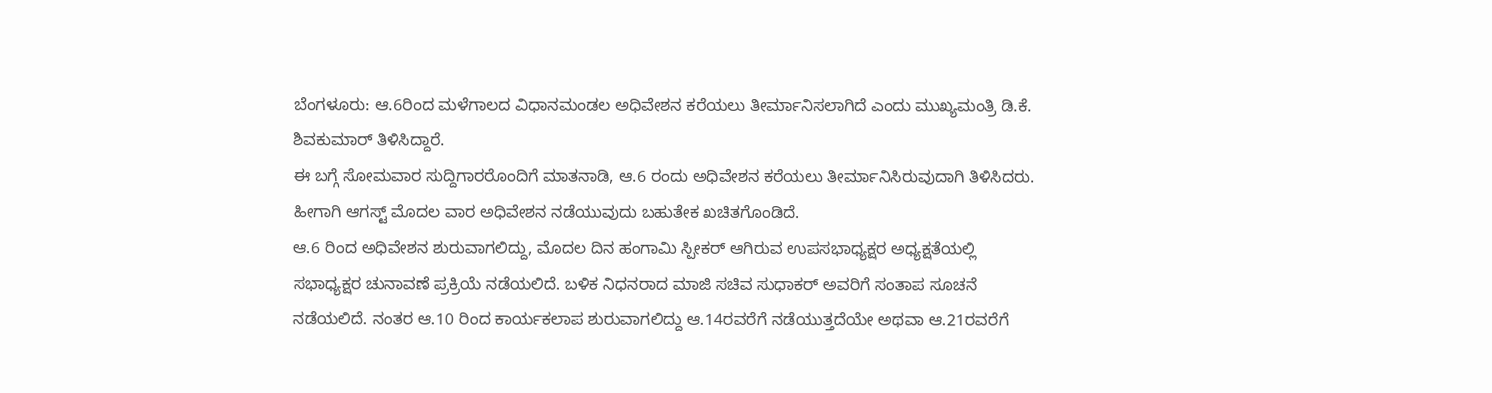ಬೆಂಗಳೂರು: ಆ.6ರಿಂದ ಮಳೆಗಾಲದ ವಿಧಾನಮಂಡಲ ಅಧಿವೇಶನ ಕರೆಯಲು ತೀರ್ಮಾನಿಸಲಾಗಿದೆ ಎಂದು ಮುಖ್ಯಮಂತ್ರಿ ಡಿ.ಕೆ. ಶಿವಕುಮಾರ್ ತಿಳಿಸಿದ್ದಾರೆ.
ಈ ಬಗ್ಗೆ ಸೋಮವಾರ ಸುದ್ದಿಗಾರರೊಂದಿಗೆ ಮಾತನಾಡಿ, ಆ.6 ರಂದು ಅಧಿವೇಶನ ಕರೆಯಲು ತೀರ್ಮಾನಿಸಿರುವುದಾಗಿ ತಿಳಿಸಿದರು. ಹೀಗಾಗಿ ಆಗಸ್ಟ್ ಮೊದಲ ವಾರ ಅಧಿವೇಶನ ನಡೆಯುವುದು ಬಹುತೇಕ ಖಚಿತಗೊಂಡಿದೆ.
ಆ.6 ರಿಂದ ಅಧಿವೇಶನ ಶುರುವಾಗಲಿದ್ದು, ಮೊದಲ ದಿನ ಹಂಗಾಮಿ ಸ್ಪೀಕರ್ ಆಗಿರುವ ಉಪಸಭಾಧ್ಯಕ್ಷರ ಅಧ್ಯಕ್ಷತೆಯಲ್ಲಿ ಸಭಾಧ್ಯಕ್ಷರ ಚುನಾವಣೆ ಪ್ರಕ್ರಿಯೆ ನಡೆಯಲಿದೆ. ಬಳಿಕ ನಿಧನರಾದ ಮಾಜಿ ಸಚಿವ ಸುಧಾಕರ್ ಅವರಿಗೆ ಸಂತಾಪ ಸೂಚನೆ ನಡೆಯಲಿದೆ. ನಂತರ ಆ.10 ರಿಂದ ಕಾರ್ಯಕಲಾಪ ಶುರುವಾಗಲಿದ್ದು ಆ.14ರವರೆಗೆ ನಡೆಯುತ್ತದೆಯೇ ಅಥವಾ ಆ.21ರವರೆಗೆ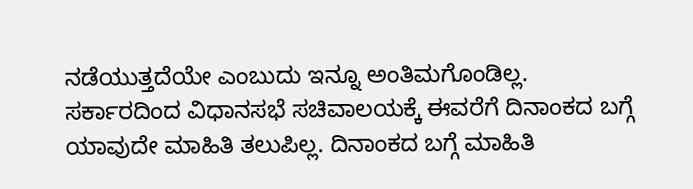ನಡೆಯುತ್ತದೆಯೇ ಎಂಬುದು ಇನ್ನೂ ಅಂತಿಮಗೊಂಡಿಲ್ಲ.
ಸರ್ಕಾರದಿಂದ ವಿಧಾನಸಭೆ ಸಚಿವಾಲಯಕ್ಕೆ ಈವರೆಗೆ ದಿನಾಂಕದ ಬಗ್ಗೆ ಯಾವುದೇ ಮಾಹಿತಿ ತಲುಪಿಲ್ಲ. ದಿನಾಂಕದ ಬಗ್ಗೆ ಮಾಹಿತಿ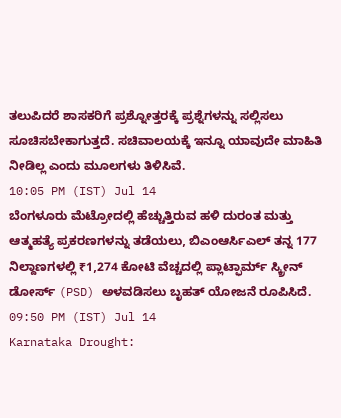ತಲುಪಿದರೆ ಶಾಸಕರಿಗೆ ಪ್ರಶ್ನೋತ್ತರಕ್ಕೆ ಪ್ರಶ್ನೆಗಳನ್ನು ಸಲ್ಲಿಸಲು ಸೂಚಿಸಬೇಕಾಗುತ್ತದೆ. ಸಚಿವಾಲಯಕ್ಕೆ ಇನ್ನೂ ಯಾವುದೇ ಮಾಹಿತಿ ನೀಡಿಲ್ಲ ಎಂದು ಮೂಲಗಳು ತಿಳಿಸಿವೆ.
10:05 PM (IST) Jul 14
ಬೆಂಗಳೂರು ಮೆಟ್ರೋದಲ್ಲಿ ಹೆಚ್ಚುತ್ತಿರುವ ಹಳಿ ದುರಂತ ಮತ್ತು ಆತ್ಮಹತ್ಯೆ ಪ್ರಕರಣಗಳನ್ನು ತಡೆಯಲು, ಬಿಎಂಆರ್ಸಿಎಲ್ ತನ್ನ 177 ನಿಲ್ದಾಣಗಳಲ್ಲಿ ₹1,274 ಕೋಟಿ ವೆಚ್ಚದಲ್ಲಿ ಪ್ಲಾಟ್ಫಾರ್ಮ್ ಸ್ಕ್ರೀನ್ ಡೋರ್ಸ್ (PSD) ಅಳವಡಿಸಲು ಬೃಹತ್ ಯೋಜನೆ ರೂಪಿಸಿದೆ.
09:50 PM (IST) Jul 14
Karnataka Drought: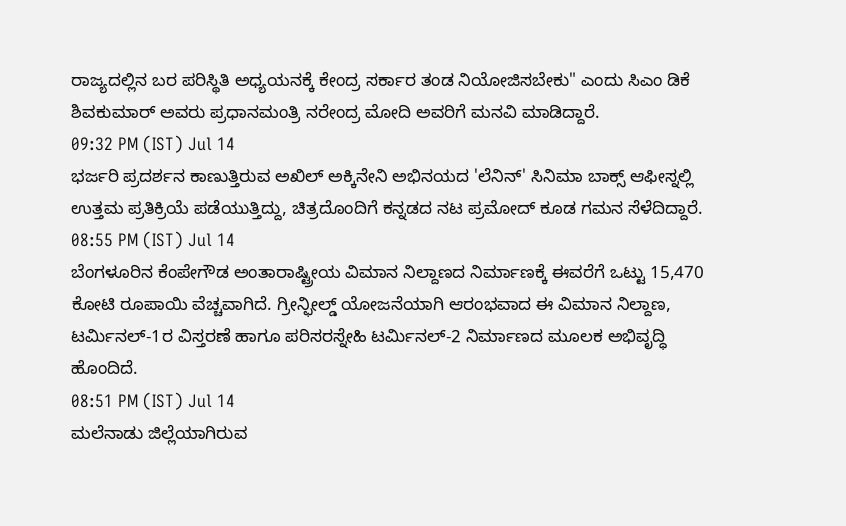ರಾಜ್ಯದಲ್ಲಿನ ಬರ ಪರಿಸ್ಥಿತಿ ಅಧ್ಯಯನಕ್ಕೆ ಕೇಂದ್ರ ಸರ್ಕಾರ ತಂಡ ನಿಯೋಜಿಸಬೇಕು" ಎಂದು ಸಿಎಂ ಡಿಕೆ ಶಿವಕುಮಾರ್ ಅವರು ಪ್ರಧಾನಮಂತ್ರಿ ನರೇಂದ್ರ ಮೋದಿ ಅವರಿಗೆ ಮನವಿ ಮಾಡಿದ್ದಾರೆ.
09:32 PM (IST) Jul 14
ಭರ್ಜರಿ ಪ್ರದರ್ಶನ ಕಾಣುತ್ತಿರುವ ಅಖಿಲ್ ಅಕ್ಕಿನೇನಿ ಅಭಿನಯದ 'ಲೆನಿನ್' ಸಿನಿಮಾ ಬಾಕ್ಸ್ ಆಫೀಸ್ನಲ್ಲಿ ಉತ್ತಮ ಪ್ರತಿಕ್ರಿಯೆ ಪಡೆಯುತ್ತಿದ್ದು, ಚಿತ್ರದೊಂದಿಗೆ ಕನ್ನಡದ ನಟ ಪ್ರಮೋದ್ ಕೂಡ ಗಮನ ಸೆಳೆದಿದ್ದಾರೆ.
08:55 PM (IST) Jul 14
ಬೆಂಗಳೂರಿನ ಕೆಂಪೇಗೌಡ ಅಂತಾರಾಷ್ಟ್ರೀಯ ವಿಮಾನ ನಿಲ್ದಾಣದ ನಿರ್ಮಾಣಕ್ಕೆ ಈವರೆಗೆ ಒಟ್ಟು 15,470 ಕೋಟಿ ರೂಪಾಯಿ ವೆಚ್ಚವಾಗಿದೆ. ಗ್ರೀನ್ಫೀಲ್ಡ್ ಯೋಜನೆಯಾಗಿ ಆರಂಭವಾದ ಈ ವಿಮಾನ ನಿಲ್ದಾಣ, ಟರ್ಮಿನಲ್-1ರ ವಿಸ್ತರಣೆ ಹಾಗೂ ಪರಿಸರಸ್ನೇಹಿ ಟರ್ಮಿನಲ್-2 ನಿರ್ಮಾಣದ ಮೂಲಕ ಅಭಿವೃದ್ಧಿ ಹೊಂದಿದೆ.
08:51 PM (IST) Jul 14
ಮಲೆನಾಡು ಜಿಲ್ಲೆಯಾಗಿರುವ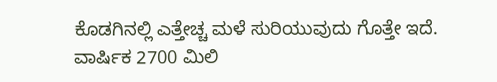ಕೊಡಗಿನಲ್ಲಿ ಎತ್ತೇಚ್ಚ ಮಳೆ ಸುರಿಯುವುದು ಗೊತ್ತೇ ಇದೆ. ವಾರ್ಷಿಕ 2700 ಮಿಲಿ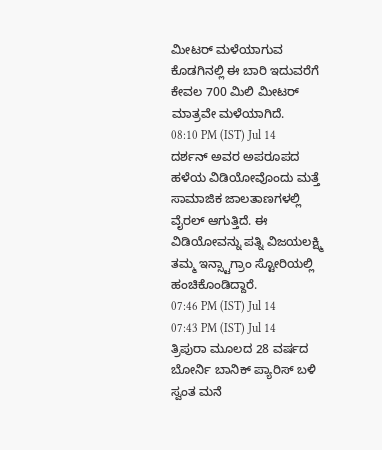ಮೀಟರ್ ಮಳೆಯಾಗುವ ಕೊಡಗಿನಲ್ಲಿ ಈ ಬಾರಿ ಇದುವರೆಗೆ ಕೇವಲ 700 ಮಿಲಿ ಮೀಟರ್ ಮಾತ್ರವೇ ಮಳೆಯಾಗಿದೆ.
08:10 PM (IST) Jul 14
ದರ್ಶನ್ ಅವರ ಅಪರೂಪದ ಹಳೆಯ ವಿಡಿಯೋವೊಂದು ಮತ್ತೆ ಸಾಮಾಜಿಕ ಜಾಲತಾಣಗಳಲ್ಲಿ ವೈರಲ್ ಆಗುತ್ತಿದೆ. ಈ ವಿಡಿಯೋವನ್ನು ಪತ್ನಿ ವಿಜಯಲಕ್ಷ್ಮಿ ತಮ್ಮ ಇನ್ಸ್ಟಾಗ್ರಾಂ ಸ್ಟೋರಿಯಲ್ಲಿ ಹಂಚಿಕೊಂಡಿದ್ದಾರೆ.
07:46 PM (IST) Jul 14
07:43 PM (IST) Jul 14
ತ್ರಿಪುರಾ ಮೂಲದ 28 ವರ್ಷದ ಬೋರ್ನಿ ಬಾನಿಕ್ ಪ್ಯಾರಿಸ್ ಬಳಿ ಸ್ವಂತ ಮನೆ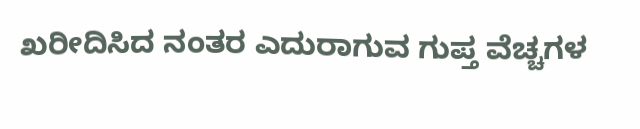ಖರೀದಿಸಿದ ನಂತರ ಎದುರಾಗುವ ಗುಪ್ತ ವೆಚ್ಚಗಳ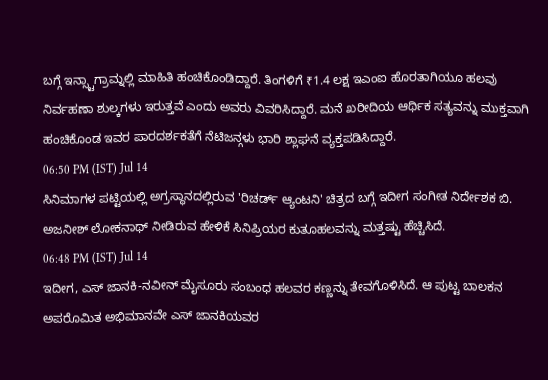ಬಗ್ಗೆ ಇನ್ಸ್ಟಾಗ್ರಾಮ್ನಲ್ಲಿ ಮಾಹಿತಿ ಹಂಚಿಕೊಂಡಿದ್ದಾರೆ. ತಿಂಗಳಿಗೆ ₹1.4 ಲಕ್ಷ ಇಎಂಐ ಹೊರತಾಗಿಯೂ ಹಲವು ನಿರ್ವಹಣಾ ಶುಲ್ಕಗಳು ಇರುತ್ತವೆ ಎಂದು ಅವರು ವಿವರಿಸಿದ್ದಾರೆ. ಮನೆ ಖರೀದಿಯ ಆರ್ಥಿಕ ಸತ್ಯವನ್ನು ಮುಕ್ತವಾಗಿ ಹಂಚಿಕೊಂಡ ಇವರ ಪಾರದರ್ಶಕತೆಗೆ ನೆಟಿಜನ್ಗಳು ಭಾರಿ ಶ್ಲಾಘನೆ ವ್ಯಕ್ತಪಡಿಸಿದ್ದಾರೆ.
06:50 PM (IST) Jul 14
ಸಿನಿಮಾಗಳ ಪಟ್ಟಿಯಲ್ಲಿ ಅಗ್ರಸ್ಥಾನದಲ್ಲಿರುವ 'ರಿಚರ್ಡ್ ಆ್ಯಂಟನಿ' ಚಿತ್ರದ ಬಗ್ಗೆ ಇದೀಗ ಸಂಗೀತ ನಿರ್ದೇಶಕ ಬಿ. ಅಜನೀಶ್ ಲೋಕನಾಥ್ ನೀಡಿರುವ ಹೇಳಿಕೆ ಸಿನಿಪ್ರಿಯರ ಕುತೂಹಲವನ್ನು ಮತ್ತಷ್ಟು ಹೆಚ್ಚಿಸಿದೆ.
06:48 PM (IST) Jul 14
ಇದೀಗ, ಎಸ್ ಜಾನಕಿ-ನವೀನ್ ಮೈಸೂರು ಸಂಬಂಧ ಹಲವರ ಕಣ್ಣನ್ನು ತೇವಗೊಳಿಸಿದೆ. ಆ ಪುಟ್ಟ ಬಾಲಕನ ಅಪರೊಮಿತ ಅಭಿಮಾನವೇ ಎಸ್ ಜಾನಕಿಯವರ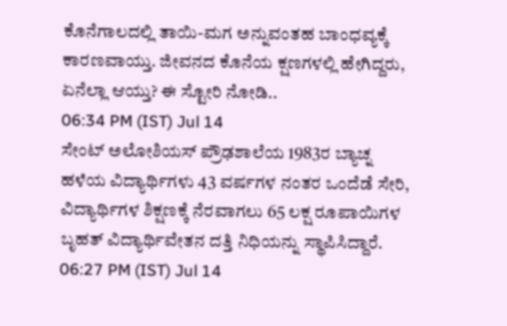ಕೊನೆಗಾಲದಲ್ಲಿ ತಾಯಿ-ಮಗ ಅನ್ನುವಂತಹ ಬಾಂಧವ್ಯಕ್ಕೆ ಕಾರಣವಾಯ್ತು. ಜೀವನದ ಕೊನೆಯ ಕ್ಷಣಗಳಲ್ಲಿ ಹೇಗಿದ್ದರು, ಏನೆಲ್ಲಾ ಆಯ್ತು? ಈ ಸ್ಟೋರಿ ನೋಡಿ..
06:34 PM (IST) Jul 14
ಸೇಂಟ್ ಅಲೋಶಿಯಸ್ ಪ್ರೌಢಶಾಲೆಯ 1983ರ ಬ್ಯಾಚ್ನ ಹಳೆಯ ವಿದ್ಯಾರ್ಥಿಗಳು 43 ವರ್ಷಗಳ ನಂತರ ಒಂದೆಡೆ ಸೇರಿ, ವಿದ್ಯಾರ್ಥಿಗಳ ಶಿಕ್ಷಣಕ್ಕೆ ನೆರವಾಗಲು 65 ಲಕ್ಷ ರೂಪಾಯಿಗಳ ಬೃಹತ್ ವಿದ್ಯಾರ್ಥಿವೇತನ ದತ್ತಿ ನಿಧಿಯನ್ನು ಸ್ಥಾಪಿಸಿದ್ದಾರೆ.
06:27 PM (IST) Jul 14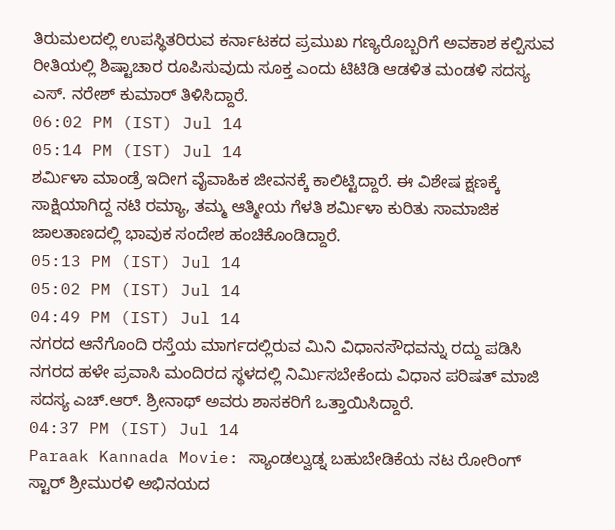ತಿರುಮಲದಲ್ಲಿ ಉಪಸ್ಥಿತರಿರುವ ಕರ್ನಾಟಕದ ಪ್ರಮುಖ ಗಣ್ಯರೊಬ್ಬರಿಗೆ ಅವಕಾಶ ಕಲ್ಪಿಸುವ ರೀತಿಯಲ್ಲಿ ಶಿಷ್ಟಾಚಾರ ರೂಪಿಸುವುದು ಸೂಕ್ತ ಎಂದು ಟಿಟಿಡಿ ಆಡಳಿತ ಮಂಡಳಿ ಸದಸ್ಯ ಎಸ್. ನರೇಶ್ ಕುಮಾರ್ ತಿಳಿಸಿದ್ದಾರೆ.
06:02 PM (IST) Jul 14
05:14 PM (IST) Jul 14
ಶರ್ಮಿಳಾ ಮಾಂಡ್ರೆ ಇದೀಗ ವೈವಾಹಿಕ ಜೀವನಕ್ಕೆ ಕಾಲಿಟ್ಟಿದ್ದಾರೆ. ಈ ವಿಶೇಷ ಕ್ಷಣಕ್ಕೆ ಸಾಕ್ಷಿಯಾಗಿದ್ದ ನಟಿ ರಮ್ಯಾ, ತಮ್ಮ ಆತ್ಮೀಯ ಗೆಳತಿ ಶರ್ಮಿಳಾ ಕುರಿತು ಸಾಮಾಜಿಕ ಜಾಲತಾಣದಲ್ಲಿ ಭಾವುಕ ಸಂದೇಶ ಹಂಚಿಕೊಂಡಿದ್ದಾರೆ.
05:13 PM (IST) Jul 14
05:02 PM (IST) Jul 14
04:49 PM (IST) Jul 14
ನಗರದ ಆನೆಗೊಂದಿ ರಸ್ತೆಯ ಮಾರ್ಗದಲ್ಲಿರುವ ಮಿನಿ ವಿಧಾನಸೌಧವನ್ನು ರದ್ದು ಪಡಿಸಿ ನಗರದ ಹಳೇ ಪ್ರವಾಸಿ ಮಂದಿರದ ಸ್ಥಳದಲ್ಲಿ ನಿರ್ಮಿಸಬೇಕೆಂದು ವಿಧಾನ ಪರಿಷತ್ ಮಾಜಿ ಸದಸ್ಯ ಎಚ್.ಆರ್. ಶ್ರೀನಾಥ್ ಅವರು ಶಾಸಕರಿಗೆ ಒತ್ತಾಯಿಸಿದ್ದಾರೆ.
04:37 PM (IST) Jul 14
Paraak Kannada Movie: ಸ್ಯಾಂಡಲ್ವುಡ್ನ ಬಹುಬೇಡಿಕೆಯ ನಟ ರೋರಿಂಗ್ ಸ್ಟಾರ್ ಶ್ರೀಮುರಳಿ ಅಭಿನಯದ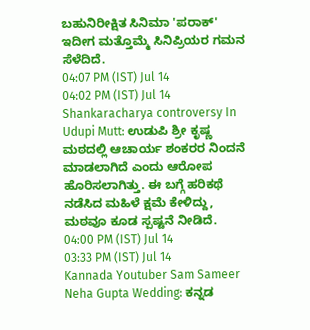ಬಹುನಿರೀಕ್ಷಿತ ಸಿನಿಮಾ 'ಪರಾಕ್' ಇದೀಗ ಮತ್ತೊಮ್ಮೆ ಸಿನಿಪ್ರಿಯರ ಗಮನ ಸೆಳೆದಿದೆ.
04:07 PM (IST) Jul 14
04:02 PM (IST) Jul 14
Shankaracharya controversy In Udupi Mutt: ಉಡುಪಿ ಶ್ರೀ ಕೃಷ್ಣ ಮಠದಲ್ಲಿ ಆಚಾರ್ಯ ಶಂಕರರ ನಿಂದನೆ ಮಾಡಲಾಗಿದೆ ಎಂದು ಆರೋಪ ಹೊರಿಸಲಾಗಿತ್ತು. ಈ ಬಗ್ಗೆ ಹರಿಕಥೆ ನಡೆಸಿದ ಮಹಿಳೆ ಕ್ಷಮೆ ಕೇಳಿದ್ದು, ಮಠವೂ ಕೂಡ ಸ್ಪಷ್ಟನೆ ನೀಡಿದೆ.
04:00 PM (IST) Jul 14
03:33 PM (IST) Jul 14
Kannada Youtuber Sam Sameer Neha Gupta Wedding: ಕನ್ನಡ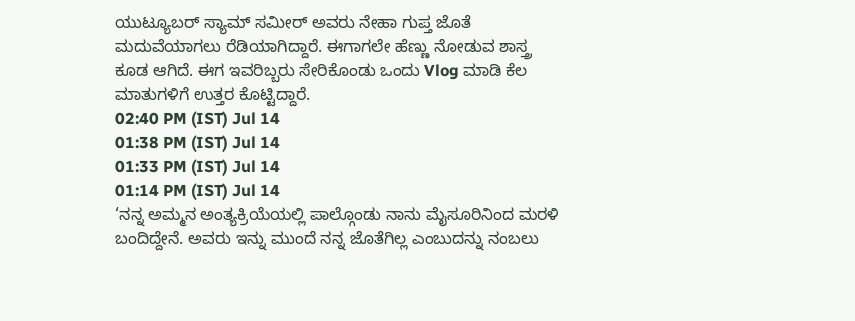ಯುಟ್ಯೂಬರ್ ಸ್ಯಾಮ್ ಸಮೀರ್ ಅವರು ನೇಹಾ ಗುಪ್ತ ಜೊತೆ ಮದುವೆಯಾಗಲು ರೆಡಿಯಾಗಿದ್ದಾರೆ. ಈಗಾಗಲೇ ಹೆಣ್ಣು ನೋಡುವ ಶಾಸ್ತ್ರ ಕೂಡ ಆಗಿದೆ. ಈಗ ಇವರಿಬ್ಬರು ಸೇರಿಕೊಂಡು ಒಂದು Vlog ಮಾಡಿ ಕೆಲ ಮಾತುಗಳಿಗೆ ಉತ್ತರ ಕೊಟ್ಟಿದ್ದಾರೆ.
02:40 PM (IST) Jul 14
01:38 PM (IST) Jul 14
01:33 PM (IST) Jul 14
01:14 PM (IST) Jul 14
‘ನನ್ನ ಅಮ್ಮನ ಅಂತ್ಯಕ್ರಿಯೆಯಲ್ಲಿ ಪಾಲ್ಗೊಂಡು ನಾನು ಮೈಸೂರಿನಿಂದ ಮರಳಿ ಬಂದಿದ್ದೇನೆ. ಅವರು ಇನ್ನು ಮುಂದೆ ನನ್ನ ಜೊತೆಗಿಲ್ಲ ಎಂಬುದನ್ನು ನಂಬಲು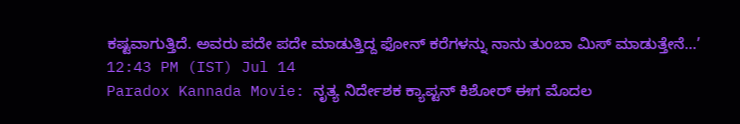ಕಷ್ಟವಾಗುತ್ತಿದೆ. ಅವರು ಪದೇ ಪದೇ ಮಾಡುತ್ತಿದ್ದ ಫೋನ್ ಕರೆಗಳನ್ನು ನಾನು ತುಂಬಾ ಮಿಸ್ ಮಾಡುತ್ತೇನೆ...’
12:43 PM (IST) Jul 14
Paradox Kannada Movie: ನೃತ್ಯ ನಿರ್ದೇಶಕ ಕ್ಯಾಪ್ಟನ್ ಕಿಶೋರ್ ಈಗ ಮೊದಲ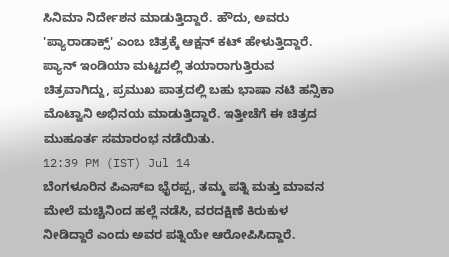ಸಿನಿಮಾ ನಿರ್ದೇಶನ ಮಾಡುತ್ತಿದ್ದಾರೆ. ಹೌದು, ಅವರು 'ಪ್ಯಾರಾಡಾಕ್ಸ್' ಎಂಬ ಚಿತ್ರಕ್ಕೆ ಆಕ್ಷನ್ ಕಟ್ ಹೇಳುತ್ತಿದ್ದಾರೆ. ಪ್ಯಾನ್ ಇಂಡಿಯಾ ಮಟ್ಟದಲ್ಲಿ ತಯಾರಾಗುತ್ತಿರುವ ಚಿತ್ರವಾಗಿದ್ದು, ಪ್ರಮುಖ ಪಾತ್ರದಲ್ಲಿ ಬಹು ಭಾಷಾ ನಟಿ ಹನ್ಸಿಕಾ ಮೊಟ್ವಾನಿ ಅಭಿನಯ ಮಾಡುತ್ತಿದ್ದಾರೆ. ಇತ್ತೀಚೆಗೆ ಈ ಚಿತ್ರದ ಮುಹೂರ್ತ ಸಮಾರಂಭ ನಡೆಯಿತು.
12:39 PM (IST) Jul 14
ಬೆಂಗಳೂರಿನ ಪಿಎಸ್ಐ ಭೈರಪ್ಪ, ತಮ್ಮ ಪತ್ನಿ ಮತ್ತು ಮಾವನ ಮೇಲೆ ಮಚ್ಚಿನಿಂದ ಹಲ್ಲೆ ನಡೆಸಿ, ವರದಕ್ಷಿಣೆ ಕಿರುಕುಳ ನೀಡಿದ್ದಾರೆ ಎಂದು ಅವರ ಪತ್ನಿಯೇ ಆರೋಪಿಸಿದ್ದಾರೆ.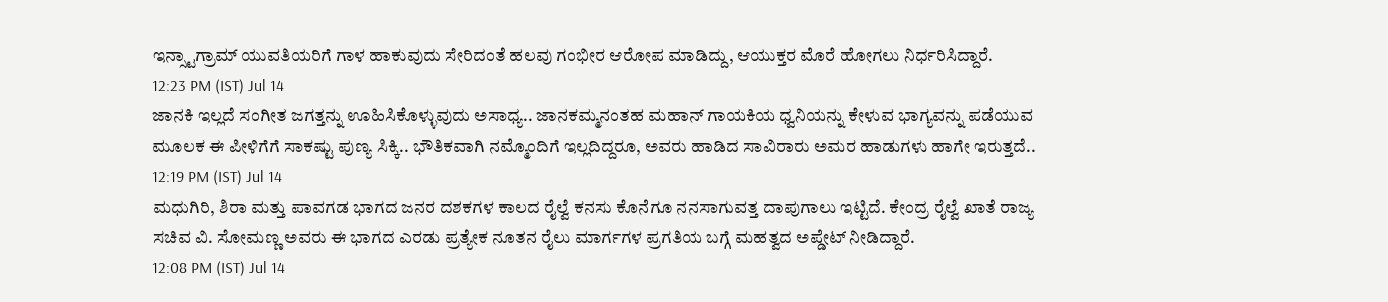ಇನ್ಸ್ಟಾಗ್ರಾಮ್ ಯುವತಿಯರಿಗೆ ಗಾಳ ಹಾಕುವುದು ಸೇರಿದಂತೆ ಹಲವು ಗಂಭೀರ ಆರೋಪ ಮಾಡಿದ್ದು, ಆಯುಕ್ತರ ಮೊರೆ ಹೋಗಲು ನಿರ್ಧರಿಸಿದ್ದಾರೆ.
12:23 PM (IST) Jul 14
ಜಾನಕಿ ಇಲ್ಲದೆ ಸಂಗೀತ ಜಗತ್ತನ್ನು ಊಹಿಸಿಕೊಳ್ಳುವುದು ಅಸಾಧ್ಯ.. ಜಾನಕಮ್ಮನಂತಹ ಮಹಾನ್ ಗಾಯಕಿಯ ಧ್ವನಿಯನ್ನು ಕೇಳುವ ಭಾಗ್ಯವನ್ನು ಪಡೆಯುವ ಮೂಲಕ ಈ ಪೀಳಿಗೆಗೆ ಸಾಕಷ್ಟು ಪುಣ್ಯ ಸಿಕ್ಕಿ.. ಭೌತಿಕವಾಗಿ ನಮ್ಮೊಂದಿಗೆ ಇಲ್ಲದಿದ್ದರೂ, ಅವರು ಹಾಡಿದ ಸಾವಿರಾರು ಅಮರ ಹಾಡುಗಳು ಹಾಗೇ ಇರುತ್ತದೆ..
12:19 PM (IST) Jul 14
ಮಧುಗಿರಿ, ಶಿರಾ ಮತ್ತು ಪಾವಗಡ ಭಾಗದ ಜನರ ದಶಕಗಳ ಕಾಲದ ರೈಲ್ವೆ ಕನಸು ಕೊನೆಗೂ ನನಸಾಗುವತ್ತ ದಾಪುಗಾಲು ಇಟ್ಟಿದೆ. ಕೇಂದ್ರ ರೈಲ್ವೆ ಖಾತೆ ರಾಜ್ಯ ಸಚಿವ ವಿ. ಸೋಮಣ್ಣ ಅವರು ಈ ಭಾಗದ ಎರಡು ಪ್ರತ್ಯೇಕ ನೂತನ ರೈಲು ಮಾರ್ಗಗಳ ಪ್ರಗತಿಯ ಬಗ್ಗೆ ಮಹತ್ವದ ಅಪ್ಡೇಟ್ ನೀಡಿದ್ದಾರೆ.
12:08 PM (IST) Jul 14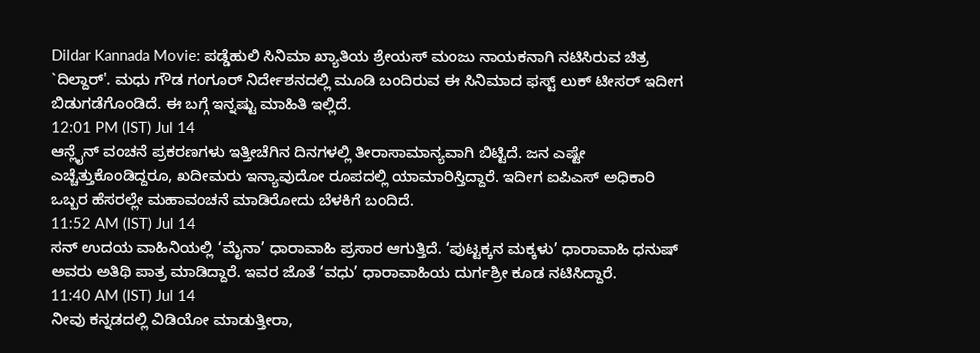Dildar Kannada Movie: ಪಡ್ಡೆಹುಲಿ ಸಿನಿಮಾ ಖ್ಯಾತಿಯ ಶ್ರೇಯಸ್ ಮಂಜು ನಾಯಕನಾಗಿ ನಟಿಸಿರುವ ಚಿತ್ರ `ದಿಲ್ದಾರ್'. ಮಧು ಗೌಡ ಗಂಗೂರ್ ನಿರ್ದೇಶನದಲ್ಲಿ ಮೂಡಿ ಬಂದಿರುವ ಈ ಸಿನಿಮಾದ ಫಸ್ಟ್ ಲುಕ್ ಟೀಸರ್ ಇದೀಗ ಬಿಡುಗಡೆಗೊಂಡಿದೆ. ಈ ಬಗ್ಗೆ ಇನ್ನಷ್ಟು ಮಾಹಿತಿ ಇಲ್ಲಿದೆ.
12:01 PM (IST) Jul 14
ಆನ್ಲೈನ್ ವಂಚನೆ ಪ್ರಕರಣಗಳು ಇತ್ತೀಚೆಗಿನ ದಿನಗಳಲ್ಲಿ ತೀರಾಸಾಮಾನ್ಯವಾಗಿ ಬಿಟ್ಟಿದೆ. ಜನ ಎಷ್ಟೇ ಎಚ್ಚೆತ್ತುಕೊಂಡಿದ್ದರೂ, ಖದೀಮರು ಇನ್ಯಾವುದೋ ರೂಪದಲ್ಲಿ ಯಾಮಾರಿಸ್ತಿದ್ದಾರೆ. ಇದೀಗ ಐಪಿಎಸ್ ಅಧಿಕಾರಿ ಒಬ್ಬರ ಹೆಸರಲ್ಲೇ ಮಹಾವಂಚನೆ ಮಾಡಿರೋದು ಬೆಳಕಿಗೆ ಬಂದಿದೆ.
11:52 AM (IST) Jul 14
ಸನ್ ಉದಯ ವಾಹಿನಿಯಲ್ಲಿ ‘ಮೈನಾ’ ಧಾರಾವಾಹಿ ಪ್ರಸಾರ ಆಗುತ್ತಿದೆ. ‘ಪುಟ್ಟಕ್ಕನ ಮಕ್ಕಳು’ ಧಾರಾವಾಹಿ ಧನುಷ್ ಅವರು ಅತಿಥಿ ಪಾತ್ರ ಮಾಡಿದ್ದಾರೆ. ಇವರ ಜೊತೆ ‘ವಧು’ ಧಾರಾವಾಹಿಯ ದುರ್ಗಶ್ರೀ ಕೂಡ ನಟಿಸಿದ್ದಾರೆ.
11:40 AM (IST) Jul 14
ನೀವು ಕನ್ನಡದಲ್ಲಿ ವಿಡಿಯೋ ಮಾಡುತ್ತೀರಾ,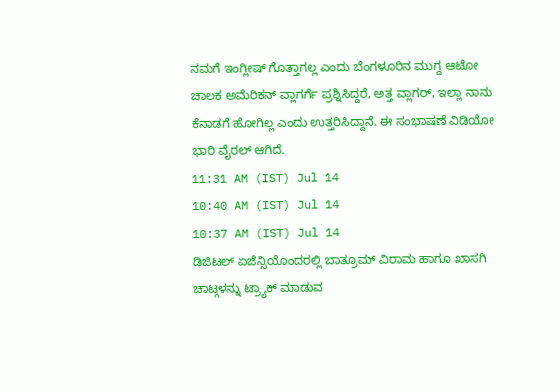ನಮಗೆ ಇಂಗ್ಲೀಷ್ ಗೊತ್ತಾಗಲ್ಲ ಎಂದು ಬೆಂಗಳೂರಿನ ಮುಗ್ದ ಆಟೋ ಚಾಲಕ ಅಮೆರಿಕನ್ ವ್ಲಾಗರ್ಗೆ ಪ್ರಶ್ನಿಸಿದ್ದರೆ, ಅತ್ತ ವ್ಲಾಗರ್, ಇಲ್ಲಾ ನಾನು ಕೆನಾಡಗೆ ಹೋಗಿಲ್ಲ ಎಂದು ಉತ್ತರಿಸಿದ್ದಾನೆ. ಈ ಸಂಭಾಷಣೆ ವಿಡಿಯೋ ಭಾರಿ ವೈರಲ್ ಆಗಿದೆ.
11:31 AM (IST) Jul 14
10:40 AM (IST) Jul 14
10:37 AM (IST) Jul 14
ಡಿಜಿಟಲ್ ಏಜೆನ್ಸಿಯೊಂದರಲ್ಲಿ ಬಾತ್ರೂಮ್ ವಿರಾಮ ಹಾಗೂ ಖಾಸಗಿ ಚಾಟ್ಗಳನ್ನು ಟ್ರ್ಯಾಕ್ ಮಾಡುವ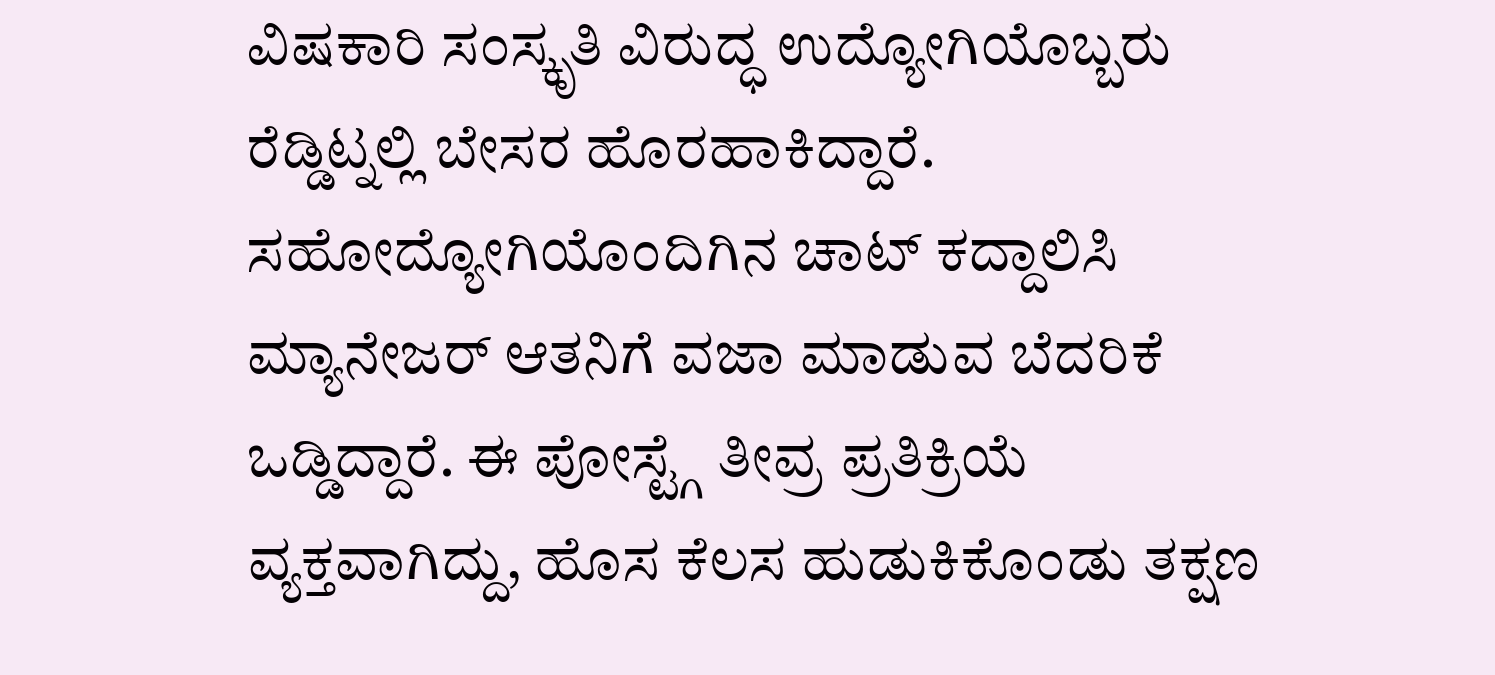ವಿಷಕಾರಿ ಸಂಸ್ಕೃತಿ ವಿರುದ್ಧ ಉದ್ಯೋಗಿಯೊಬ್ಬರು ರೆಡ್ಡಿಟ್ನಲ್ಲಿ ಬೇಸರ ಹೊರಹಾಕಿದ್ದಾರೆ. ಸಹೋದ್ಯೋಗಿಯೊಂದಿಗಿನ ಚಾಟ್ ಕದ್ದಾಲಿಸಿ ಮ್ಯಾನೇಜರ್ ಆತನಿಗೆ ವಜಾ ಮಾಡುವ ಬೆದರಿಕೆ ಒಡ್ಡಿದ್ದಾರೆ. ಈ ಪೋಸ್ಟ್ಗೆ ತೀವ್ರ ಪ್ರತಿಕ್ರಿಯೆ ವ್ಯಕ್ತವಾಗಿದ್ದು, ಹೊಸ ಕೆಲಸ ಹುಡುಕಿಕೊಂಡು ತಕ್ಷಣ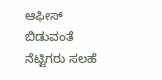ಆಫೀಸ್ ಬಿಡುವಂತೆ ನೆಟ್ಟಿಗರು ಸಲಹೆ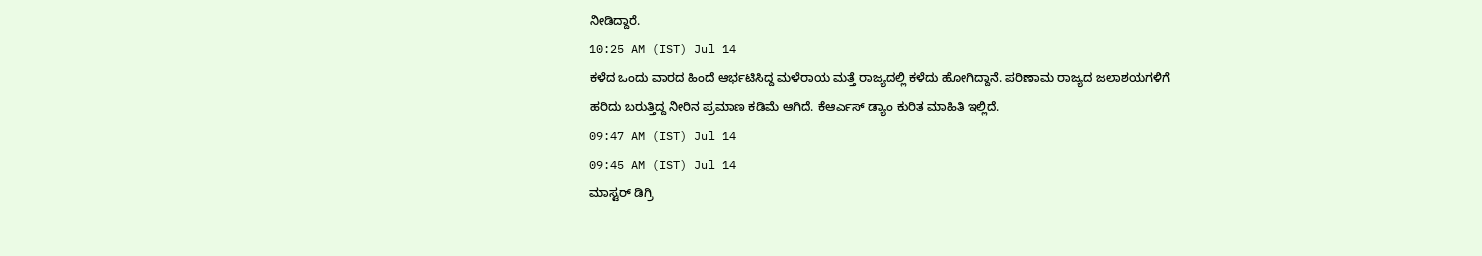ನೀಡಿದ್ದಾರೆ.
10:25 AM (IST) Jul 14
ಕಳೆದ ಒಂದು ವಾರದ ಹಿಂದೆ ಆರ್ಭಟಿಸಿದ್ದ ಮಳೆರಾಯ ಮತ್ತೆ ರಾಜ್ಯದಲ್ಲಿ ಕಳೆದು ಹೋಗಿದ್ದಾನೆ. ಪರಿಣಾಮ ರಾಜ್ಯದ ಜಲಾಶಯಗಳಿಗೆ ಹರಿದು ಬರುತ್ತಿದ್ದ ನೀರಿನ ಪ್ರಮಾಣ ಕಡಿಮೆ ಆಗಿದೆ. ಕೆಆರ್ಎಸ್ ಡ್ಯಾಂ ಕುರಿತ ಮಾಹಿತಿ ಇಲ್ಲಿದೆ.
09:47 AM (IST) Jul 14
09:45 AM (IST) Jul 14
ಮಾಸ್ಟರ್ ಡಿಗ್ರಿ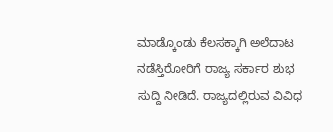ಮಾಡ್ಕೊಂಡು ಕೆಲಸಕ್ಕಾಗಿ ಅಲೆದಾಟ ನಡೆಸ್ತಿರೋರಿಗೆ ರಾಜ್ಯ ಸರ್ಕಾರ ಶುಭ ಸುದ್ದಿ ನೀಡಿದೆ. ರಾಜ್ಯದಲ್ಲಿರುವ ವಿವಿಧ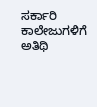ಸರ್ಕಾರಿ ಕಾಲೇಜುಗಳಿಗೆ ಅತಿಥಿ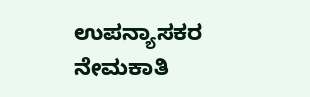ಉಪನ್ಯಾಸಕರ ನೇಮಕಾತಿ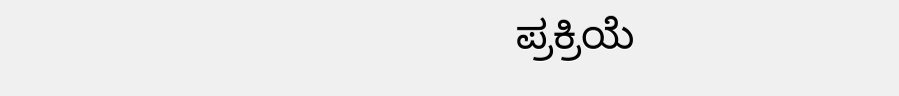ಪ್ರಕ್ರಿಯೆ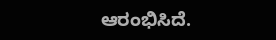ಆರಂಭಿಸಿದೆ.